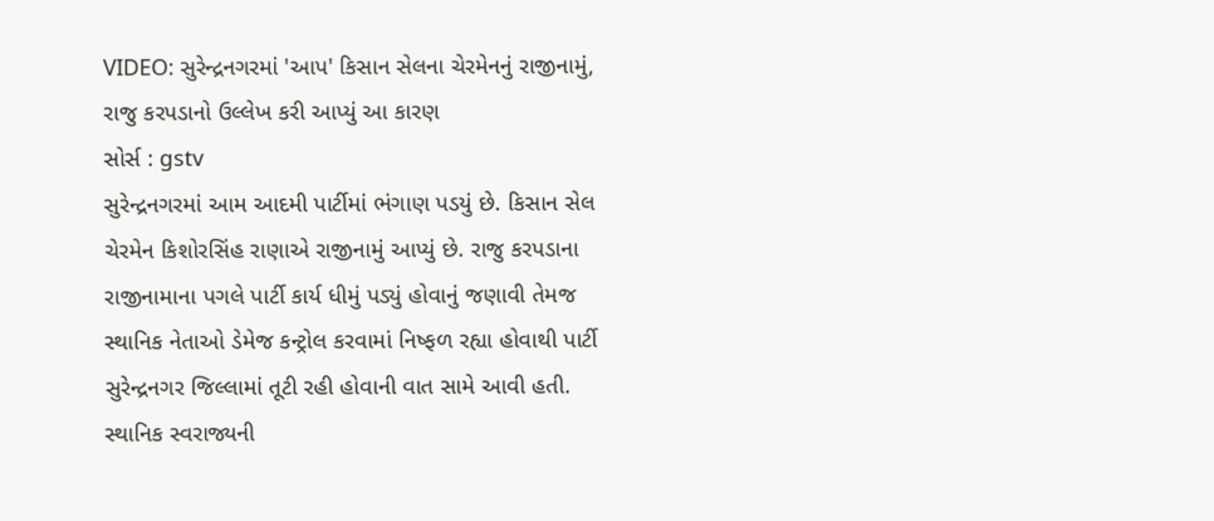VIDEO: સુરેન્દ્રનગરમાં 'આપ' કિસાન સેલના ચેરમેનનું રાજીનામું, રાજુ કરપડાનો ઉલ્લેખ કરી આપ્યું આ કારણ
સોર્સ : gstv
સુરેન્દ્રનગરમાં આમ આદમી પાર્ટીમાં ભંગાણ પડયું છે. કિસાન સેલ ચેરમેન કિશોરસિંહ રાણાએ રાજીનામું આપ્યું છે. રાજુ કરપડાના રાજીનામાના પગલે પાર્ટી કાર્ય ધીમું પડ્યું હોવાનું જણાવી તેમજ સ્થાનિક નેતાઓ ડેમેજ કન્ટ્રોલ કરવામાં નિષ્ફળ રહ્યા હોવાથી પાર્ટી સુરેન્દ્રનગર જિલ્લામાં તૂટી રહી હોવાની વાત સામે આવી હતી. સ્થાનિક સ્વરાજ્યની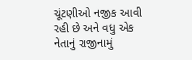ચૂંટણીઓ નજીક આવી રહી છે અને વધુ એક નેતાનું રાજીનામું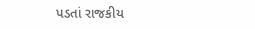પડતાં રાજકીય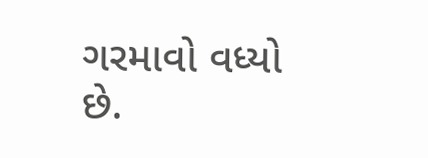ગરમાવો વધ્યો છે.